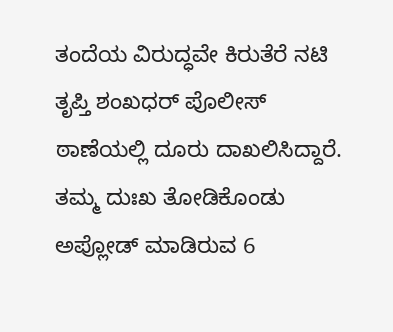ತಂದೆಯ ವಿರುದ್ಧವೇ ಕಿರುತೆರೆ ನಟಿ ತೃಪ್ತಿ ಶಂಖಧರ್‌ ಪೊಲೀಸ್ ಠಾಣೆಯಲ್ಲಿ ದೂರು ದಾಖಲಿಸಿದ್ದಾರೆ. ತಮ್ಮ ದುಃಖ ತೋಡಿಕೊಂಡು ಅಪ್ಲೋಡ್‌ ಮಾಡಿರುವ 6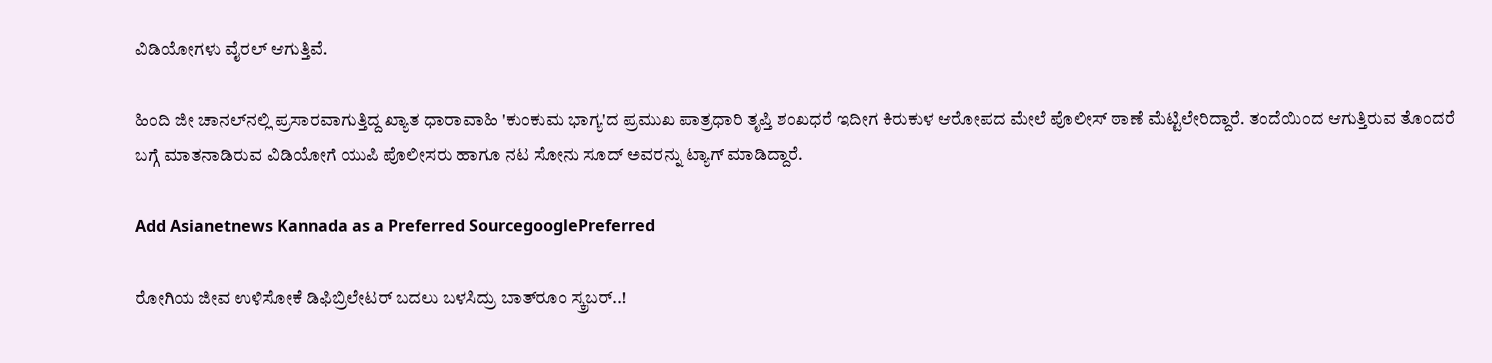ವಿಡಿಯೋಗಳು ವೈರಲ್ ಆಗುತ್ತಿವೆ.

ಹಿಂದಿ ಜೀ ಚಾನಲ್‌ನಲ್ಲಿ ಪ್ರಸಾರವಾಗುತ್ತಿದ್ದ ಖ್ಯಾತ ಧಾರಾವಾಹಿ 'ಕುಂಕುಮ ಭಾಗ್ಯ'ದ ಪ್ರಮುಖ ಪಾತ್ರಧಾರಿ ತೃಪ್ತಿ ಶಂಖಧರೆ ಇದೀಗ ಕಿರುಕುಳ ಆರೋಪದ ಮೇಲೆ ಪೊಲೀಸ್‌ ಠಾಣೆ ಮೆಟ್ಟಿಲೇರಿದ್ದಾರೆ. ತಂದೆಯಿಂದ ಆಗುತ್ತಿರುವ ತೊಂದರೆ ಬಗ್ಗೆ ಮಾತನಾಡಿರುವ ವಿಡಿಯೋಗೆ ಯುಪಿ ಪೊಲೀಸರು ಹಾಗೂ ನಟ ಸೋನು ಸೂದ್‌ ಅವರನ್ನು ಟ್ಯಾಗ್ ಮಾಡಿದ್ದಾರೆ.

Add Asianetnews Kannada as a Preferred SourcegooglePreferred

ರೋಗಿಯ ಜೀವ ಉಳಿಸೋಕೆ ಡಿಫಿಬ್ರಿಲೇಟರ್ ಬದಲು ಬಳಸಿದ್ರು ಬಾತ್‌ರೂಂ ಸ್ಕ್ರಬರ್..!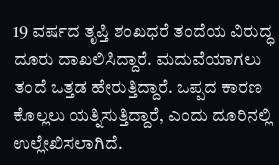19 ವರ್ಷದ ತೃಪ್ತಿ ಶಂಖಧರೆ ತಂದೆಯ ವಿರುದ್ಧ ದೂರು ದಾಖಲಿಸಿದ್ದಾರೆ. ಮದುವೆಯಾಗಲು ತಂದೆ ಒತ್ತಡ ಹೇರುತ್ತಿದ್ದಾರೆ. ಒಪ್ಪದ ಕಾರಣ ಕೊಲ್ಲಲು ಯತ್ನಿಸುತ್ತಿದ್ದಾರೆ, ಎಂದು ದೂರಿನಲ್ಲಿ ಉಲ್ಲೇಖಿಸಲಾಗಿದೆ.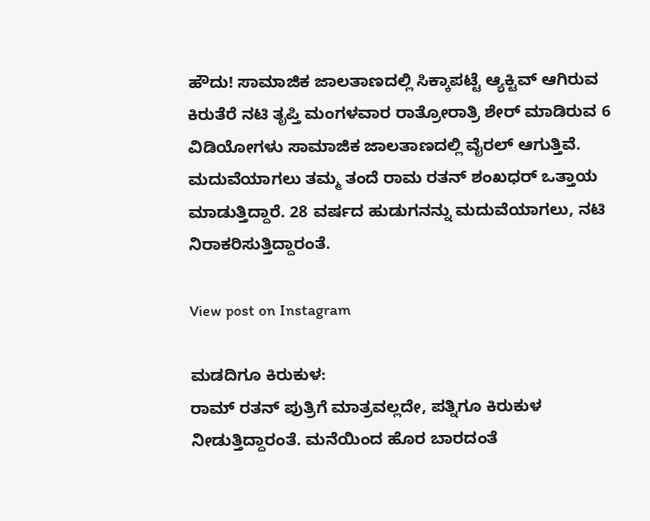ಹೌದು! ಸಾಮಾಜಿಕ ಜಾಲತಾಣದಲ್ಲಿ ಸಿಕ್ಕಾಪಟ್ಟೆ ಆ್ಯಕ್ಟಿವ್ ಆಗಿರುವ ಕಿರುತೆರೆ ನಟಿ ತೃಪ್ತಿ ಮಂಗಳವಾರ ರಾತ್ರೋರಾತ್ರಿ ಶೇರ್ ಮಾಡಿರುವ 6 ವಿಡಿಯೋಗಳು ಸಾಮಾಜಿಕ ಜಾಲತಾಣದಲ್ಲಿ ವೈರಲ್ ಆಗುತ್ತಿವೆ. ಮದುವೆಯಾಗಲು ತಮ್ಮ ತಂದೆ ರಾಮ ರತನ್ ಶಂಖಧರ್‌ ಒತ್ತಾಯ ಮಾಡುತ್ತಿದ್ದಾರೆ. 28 ವರ್ಷದ ಹುಡುಗನನ್ನು ಮದುವೆಯಾಗಲು, ನಟಿ ನಿರಾಕರಿಸುತ್ತಿದ್ದಾರಂತೆ.

View post on Instagram

ಮಡದಿಗೂ ಕಿರುಕುಳ:
ರಾಮ್‌ ರತನ್‌ ಪುತ್ರಿಗೆ ಮಾತ್ರವಲ್ಲದೇ, ಪತ್ನಿಗೂ ಕಿರುಕುಳ ನೀಡುತ್ತಿದ್ದಾರಂತೆ. ಮನೆಯಿಂದ ಹೊರ ಬಾರದಂತೆ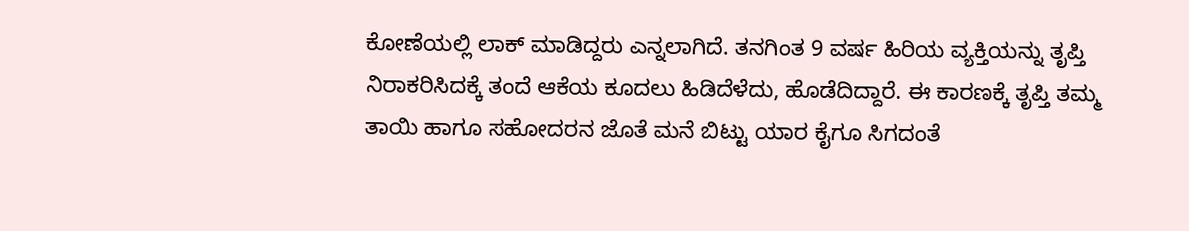ಕೋಣೆಯಲ್ಲಿ ಲಾಕ್‌ ಮಾಡಿದ್ದರು ಎನ್ನಲಾಗಿದೆ. ತನಗಿಂತ 9 ವರ್ಷ ಹಿರಿಯ ವ್ಯಕ್ತಿಯನ್ನು ತೃಪ್ತಿ ನಿರಾಕರಿಸಿದಕ್ಕೆ ತಂದೆ ಆಕೆಯ ಕೂದಲು ಹಿಡಿದೆಳೆದು, ಹೊಡೆದಿದ್ದಾರೆ. ಈ ಕಾರಣಕ್ಕೆ ತೃಪ್ತಿ ತಮ್ಮ ತಾಯಿ ಹಾಗೂ ಸಹೋದರನ ಜೊತೆ ಮನೆ ಬಿಟ್ಟು ಯಾರ ಕೈಗೂ ಸಿಗದಂತೆ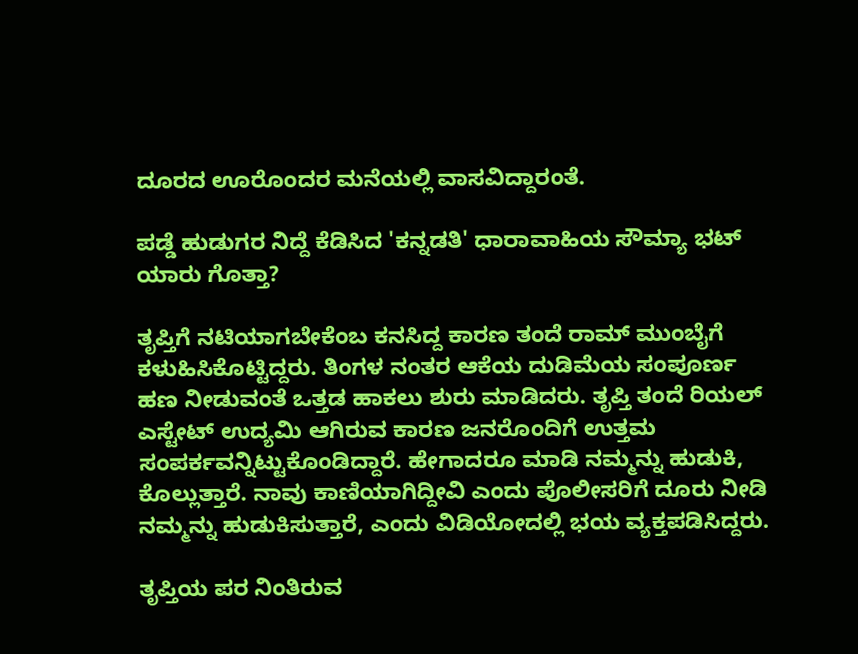ದೂರದ ಊರೊಂದರ ಮನೆಯಲ್ಲಿ ವಾಸವಿದ್ದಾರಂತೆ.

ಪಡ್ಡೆ ಹುಡುಗರ ನಿದ್ದೆ ಕೆಡಿಸಿದ 'ಕನ್ನಡತಿ' ಧಾರಾವಾಹಿಯ ಸೌಮ್ಯಾ ಭಟ್ ಯಾರು ಗೊತ್ತಾ?

ತೃಪ್ತಿಗೆ ನಟಿಯಾಗಬೇಕೆಂಬ ಕನಸಿದ್ದ ಕಾರಣ ತಂದೆ ರಾಮ್‌ ಮುಂಬೈಗೆ ಕಳುಹಿಸಿಕೊಟ್ಟಿದ್ದರು. ತಿಂಗಳ ನಂತರ ಆಕೆಯ ದುಡಿಮೆಯ ಸಂಪೂರ್ಣ ಹಣ ನೀಡುವಂತೆ ಒತ್ತಡ ಹಾಕಲು ಶುರು ಮಾಡಿದರು. ತೃಪ್ತಿ ತಂದೆ ರಿಯಲ್ ಎಸ್ಟೇಟ್‌ ಉದ್ಯಮಿ ಆಗಿರುವ ಕಾರಣ ಜನರೊಂದಿಗೆ ಉತ್ತಮ ಸಂಪರ್ಕವನ್ನಿಟ್ಟುಕೊಂಡಿದ್ದಾರೆ. ಹೇಗಾದರೂ ಮಾಡಿ ನಮ್ಮನ್ನು ಹುಡುಕಿ, ಕೊಲ್ಲುತ್ತಾರೆ. ನಾವು ಕಾಣಿಯಾಗಿದ್ದೀವಿ ಎಂದು ಪೊಲೀಸರಿಗೆ ದೂರು ನೀಡಿ ನಮ್ಮನ್ನು ಹುಡುಕಿಸುತ್ತಾರೆ, ಎಂದು ವಿಡಿಯೋದಲ್ಲಿ ಭಯ ವ್ಯಕ್ತಪಡಿಸಿದ್ದರು.

ತೃಪ್ತಿಯ ಪರ ನಿಂತಿರುವ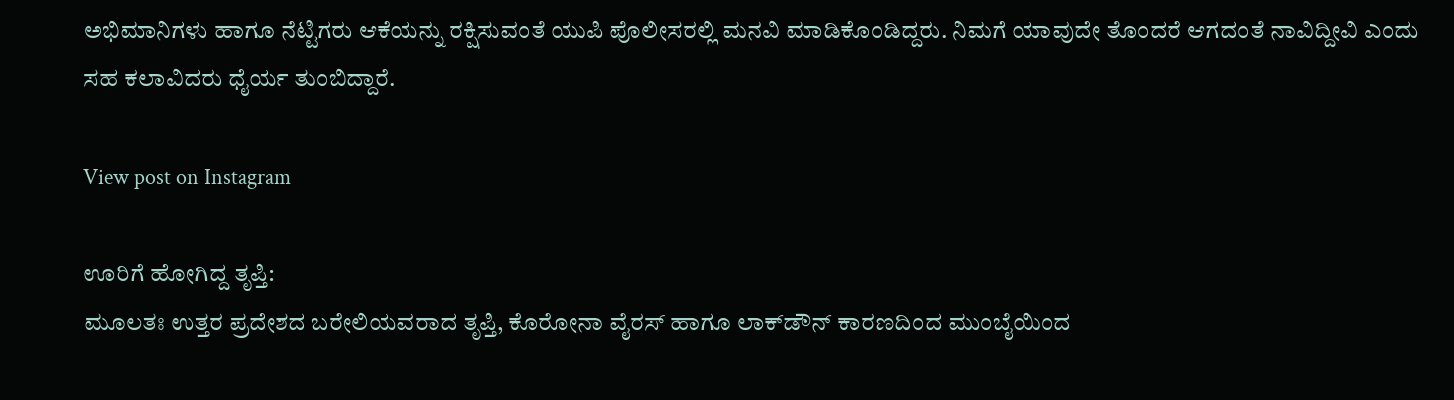ಅಭಿಮಾನಿಗಳು ಹಾಗೂ ನೆಟ್ಟಿಗರು ಆಕೆಯನ್ನು ರಕ್ಷಿಸುವಂತೆ ಯುಪಿ ಪೊಲೀಸರಲ್ಲಿ ಮನವಿ ಮಾಡಿಕೊಂಡಿದ್ದರು. ನಿಮಗೆ ಯಾವುದೇ ತೊಂದರೆ ಆಗದಂತೆ ನಾವಿದ್ದೀವಿ ಎಂದು ಸಹ ಕಲಾವಿದರು ಧೈರ್ಯ ತುಂಬಿದ್ದಾರೆ.

View post on Instagram

ಊರಿಗೆ ಹೋಗಿದ್ದ ತೃಪ್ತಿ:
ಮೂಲತಃ ಉತ್ತರ ಪ್ರದೇಶದ ಬರೇಲಿಯವರಾದ ತೃಪ್ತಿ, ಕೊರೋನಾ ವೈರಸ್ ಹಾಗೂ ಲಾಕ್‌ಡೌನ್ ಕಾರಣದಿಂದ ಮುಂಬೈಯಿಂದ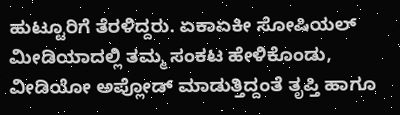ಹುಟ್ಟೂರಿಗೆ ತೆರಳಿದ್ದರು. ಏಕಾಏಕೀ ಸೋಷಿಯಲ್ ಮೀಡಿಯಾದಲ್ಲಿ ತಮ್ಮ ಸಂಕಟ ಹೇಳಿಕೊಂಡು, ವೀಡಿಯೋ ಅಪ್ಲೋಡ್ ಮಾಡುತ್ತಿದ್ದಂತೆ ತೃಪ್ತಿ ಹಾಗೂ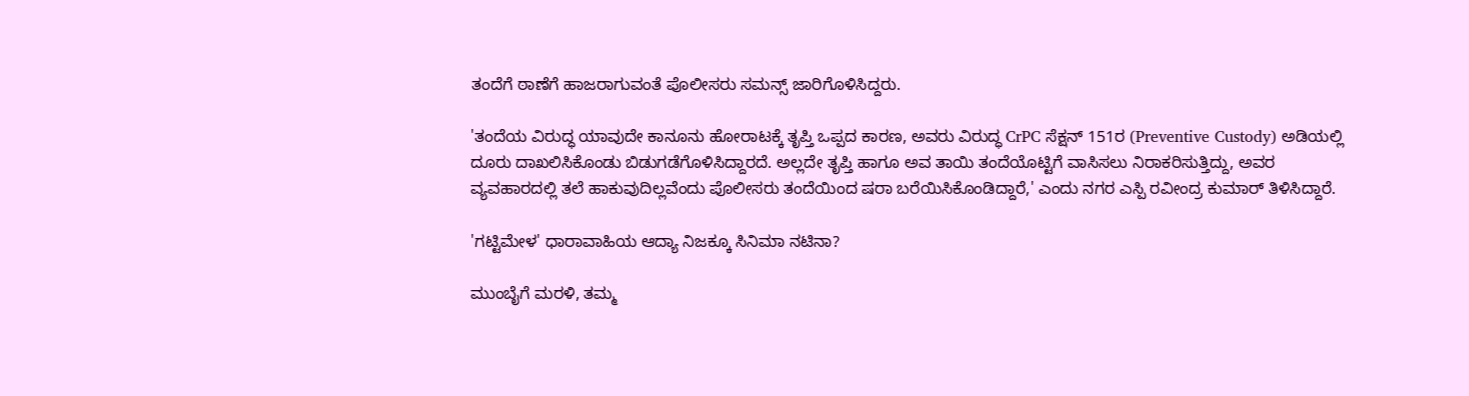ತಂದೆಗೆ ಠಾಣೆಗೆ ಹಾಜರಾಗುವಂತೆ ಪೊಲೀಸರು ಸಮನ್ಸ್ ಜಾರಿಗೊಳಿಸಿದ್ದರು.

'ತಂದೆಯ ವಿರುದ್ಧ ಯಾವುದೇ ಕಾನೂನು ಹೋರಾಟಕ್ಕೆ ತೃಪ್ತಿ ಒಪ್ಪದ ಕಾರಣ, ಅವರು ವಿರುದ್ಧ CrPC ಸೆಕ್ಷನ್ 151ರ (Preventive Custody) ಅಡಿಯಲ್ಲಿ ದೂರು ದಾಖಲಿಸಿಕೊಂಡು ಬಿಡುಗಡೆಗೊಳಿಸಿದ್ದಾರದೆ. ಅಲ್ಲದೇ ತೃಪ್ತಿ ಹಾಗೂ ಅವ ತಾಯಿ ತಂದೆಯೊಟ್ಟಿಗೆ ವಾಸಿಸಲು ನಿರಾಕರಿಸುತ್ತಿದ್ದು, ಅವರ ವ್ಯವಹಾರದಲ್ಲಿ ತಲೆ ಹಾಕುವುದಿಲ್ಲವೆಂದು ಪೊಲೀಸರು ತಂದೆಯಿಂದ ಷರಾ ಬರೆಯಿಸಿಕೊಂಡಿದ್ದಾರೆ,' ಎಂದು ನಗರ ಎಸ್ಪಿ ರವೀಂದ್ರ ಕುಮಾರ್ ತಿಳಿಸಿದ್ದಾರೆ.

'ಗಟ್ಟಿಮೇಳ' ಧಾರಾವಾಹಿಯ ಆದ್ಯಾ ನಿಜಕ್ಕೂ ಸಿನಿಮಾ ನಟಿನಾ?

ಮುಂಬೈಗೆ ಮರಳಿ, ತಮ್ಮ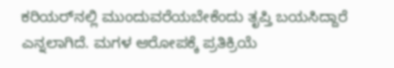ಕರಿಯರ್‌ನಲ್ಲಿ ಮುಂದುವರೆಯಬೇಕೆಂದು ತೃಪ್ತಿ ಬಯಸಿದ್ದಾರೆ ಎನ್ನಲಾಗಿದೆ. ಮಗಳ ಆರೋಪಕ್ಕೆ ಪ್ರತಿಕ್ರಿಯೆ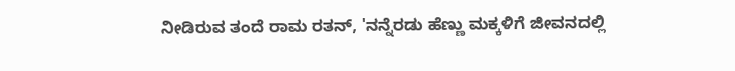ನೀಡಿರುವ ತಂದೆ ರಾಮ ರತನ್, 'ನನ್ನೆರಡು ಹೆಣ್ಣು ಮಕ್ಕಳಿಗೆ ಜೀವನದಲ್ಲಿ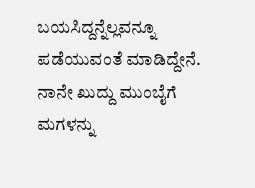ಬಯಸಿದ್ದನ್ನೆಲ್ಲವನ್ನೂ ಪಡೆಯುವಂತೆ ಮಾಡಿದ್ದೇನೆ. ನಾನೇ ಖುದ್ದು ಮುಂಬೈಗೆ ಮಗಳನ್ನು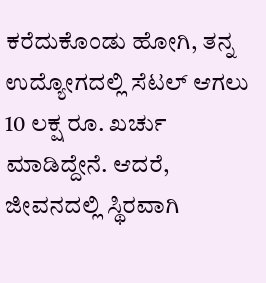ಕರೆದುಕೊಂಡು ಹೋಗಿ, ತನ್ನ ಉದ್ಯೋಗದಲ್ಲಿ ಸೆಟಲ್ ಆಗಲು 10 ಲಕ್ಷ ರೂ. ಖರ್ಚು ಮಾಡಿದ್ದೇನೆ. ಆದರೆ, ಜೀವನದಲ್ಲಿ ಸ್ಥಿರವಾಗಿ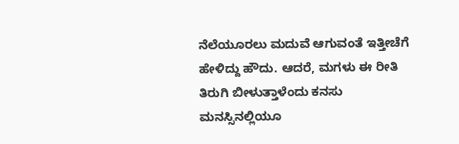ನೆಲೆಯೂರಲು ಮದುವೆ ಆಗುವಂತೆ ಇತ್ತೀಚೆಗೆ ಹೇಳಿದ್ದು ಹೌದು. ಆದರೆ, ಮಗಳು ಈ ರೀತಿ ತಿರುಗಿ ಬೀಳುತ್ತಾಳೆಂದು ಕನಸು ಮನಸ್ಸಿನಲ್ಲಿಯೂ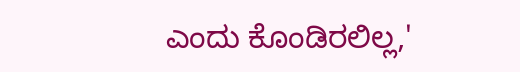ಎಂದು ಕೊಂಡಿರಲಿಲ್ಲ,'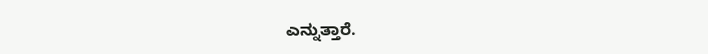ಎನ್ನುತ್ತಾರೆ.